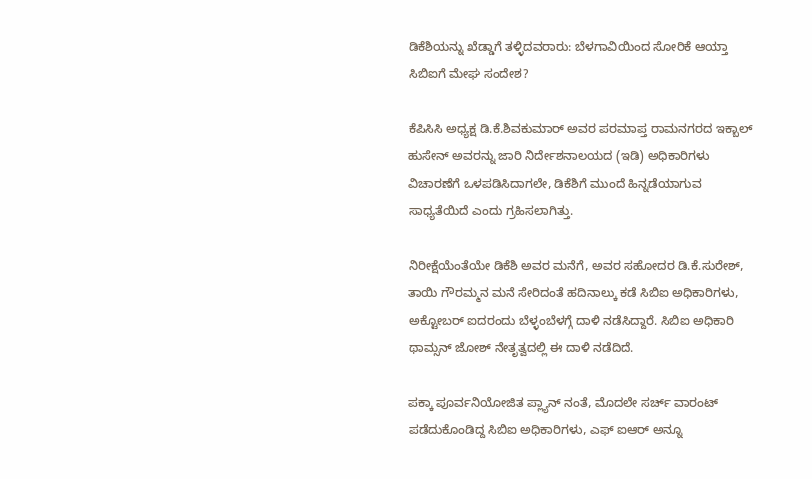ಡಿಕೆಶಿಯನ್ನು ಖೆಡ್ಡಾಗೆ ತಳ್ಳಿದವರಾರು: ಬೆಳಗಾವಿಯಿಂದ ಸೋರಿಕೆ ಆಯ್ತಾ ಸಿಬಿಐಗೆ ಮೇಘ ಸಂದೇಶ?

ಕೆಪಿಸಿಸಿ ಅಧ್ಯಕ್ಷ ಡಿ.ಕೆ.ಶಿವಕುಮಾರ್ ಅವರ ಪರಮಾಪ್ತ ರಾಮನಗರದ ಇಕ್ಬಾಲ್ ಹುಸೇನ್ ಅವರನ್ನು ಜಾರಿ ನಿರ್ದೇಶನಾಲಯದ (ಇಡಿ) ಅಧಿಕಾರಿಗಳು ವಿಚಾರಣೆಗೆ ಒಳಪಡಿಸಿದಾಗಲೇ, ಡಿಕೆಶಿಗೆ ಮುಂದೆ ಹಿನ್ನಡೆಯಾಗುವ ಸಾಧ್ಯತೆಯಿದೆ ಎಂದು ಗ್ರಹಿಸಲಾಗಿತ್ತು.

ನಿರೀಕ್ಷೆಯೆಂತೆಯೇ ಡಿಕೆಶಿ ಅವರ ಮನೆಗೆ, ಅವರ ಸಹೋದರ ಡಿ.ಕೆ.ಸುರೇಶ್, ತಾಯಿ ಗೌರಮ್ಮನ ಮನೆ ಸೇರಿದಂತೆ ಹದಿನಾಲ್ಕು ಕಡೆ ಸಿಬಿಐ ಅಧಿಕಾರಿಗಳು, ಅಕ್ಟೋಬರ್ ಐದರಂದು ಬೆಳ್ಳಂಬೆಳಗ್ಗೆ ದಾಳಿ ನಡೆಸಿದ್ದಾರೆ. ಸಿಬಿಐ ಅಧಿಕಾರಿ ಥಾಮ್ಸನ್ ಜೋಶ್ ನೇತೃತ್ವದಲ್ಲಿ ಈ ದಾಳಿ ನಡೆದಿದೆ.

ಪಕ್ಕಾ ಪೂರ್ವನಿಯೋಜಿತ ಪ್ಲ್ಯಾನ್ ನಂತೆ, ಮೊದಲೇ ಸರ್ಚ್ ವಾರಂಟ್ ಪಡೆದುಕೊಂಡಿದ್ದ ಸಿಬಿಐ ಅಧಿಕಾರಿಗಳು, ಎಫ್ ಐಆರ್ ಅನ್ನೂ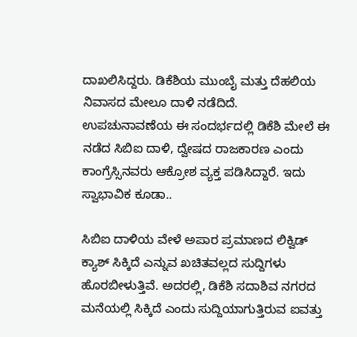ದಾಖಲಿಸಿದ್ದರು. ಡಿಕೆಶಿಯ ಮುಂಬೈ ಮತ್ತು ದೆಹಲಿಯ ನಿವಾಸದ ಮೇಲೂ ದಾಳಿ ನಡೆದಿದೆ. ಉಪಚುನಾವಣೆಯ ಈ ಸಂದರ್ಭದಲ್ಲಿ ಡಿಕೆಶಿ ಮೇಲೆ ಈ ನಡೆದ ಸಿಬಿಐ ದಾಳಿ, ದ್ವೇಷದ ರಾಜಕಾರಣ ಎಂದು ಕಾಂಗ್ರೆಸ್ಸಿನವರು ಆಕ್ರೋಶ ವ್ಯಕ್ತ ಪಡಿಸಿದ್ದಾರೆ. ಇದು ಸ್ವಾಭಾವಿಕ ಕೂಡಾ..

ಸಿಬಿಐ ದಾಳಿಯ ವೇಳೆ ಅಪಾರ ಪ್ರಮಾಣದ ಲಿಕ್ವಿಡ್ ಕ್ಯಾಶ್ ಸಿಕ್ಕಿದೆ ಎನ್ನುವ ಖಚಿತವಲ್ಲದ ಸುದ್ದಿಗಳು ಹೊರಬೀಳುತ್ತಿವೆ. ಅದರಲ್ಲಿ, ಡಿಕೆಶಿ ಸದಾಶಿವ ನಗರದ ಮನೆಯಲ್ಲಿ ಸಿಕ್ಕಿದೆ ಎಂದು ಸುದ್ದಿಯಾಗುತ್ತಿರುವ ಐವತ್ತು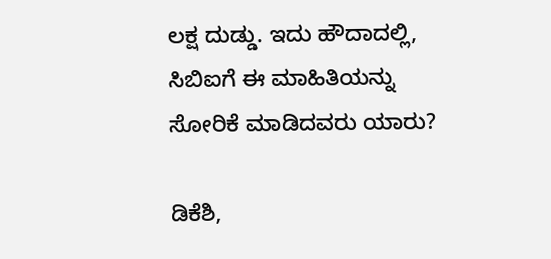ಲಕ್ಷ ದುಡ್ಡು. ಇದು ಹೌದಾದಲ್ಲಿ, ಸಿಬಿಐಗೆ ಈ ಮಾಹಿತಿಯನ್ನು ಸೋರಿಕೆ ಮಾಡಿದವರು ಯಾರು?

ಡಿಕೆಶಿ,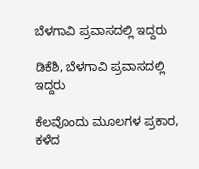ಬೆಳಗಾವಿ ಪ್ರವಾಸದಲ್ಲಿ ಇದ್ದರು

ಡಿಕೆಶಿ, ಬೆಳಗಾವಿ ಪ್ರವಾಸದಲ್ಲಿ ಇದ್ದರು

ಕೆಲವೊಂದು ಮೂಲಗಳ ಪ್ರಕಾರ, ಕಳೆದ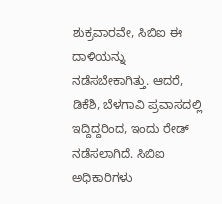ಶುಕ್ರವಾರವೇ, ಸಿಬಿಐ ಈ ದಾಳಿಯನ್ನು ನಡೆಸಬೇಕಾಗಿತ್ತು. ಆದರೆ, ಡಿಕೆಶಿ, ಬೆಳಗಾವಿ ಪ್ರವಾಸದಲ್ಲಿ ಇದ್ದಿದ್ದರಿಂದ, ಇಂದು ರೇಡ್ ನಡೆಸಲಾಗಿದೆ. ಸಿಬಿಐ ಅಧಿಕಾರಿಗಳು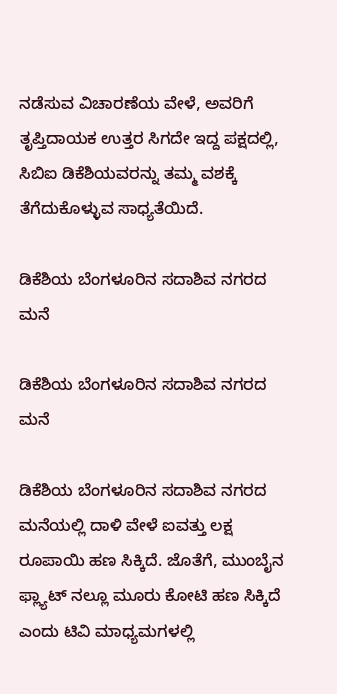ನಡೆಸುವ ವಿಚಾರಣೆಯ ವೇಳೆ, ಅವರಿಗೆ ತೃಪ್ತಿದಾಯಕ ಉತ್ತರ ಸಿಗದೇ ಇದ್ದ ಪಕ್ಷದಲ್ಲಿ, ಸಿಬಿಐ ಡಿಕೆಶಿಯವರನ್ನು ತಮ್ಮ ವಶಕ್ಕೆ ತೆಗೆದುಕೊಳ್ಳುವ ಸಾಧ್ಯತೆಯಿದೆ.

ಡಿಕೆಶಿಯ ಬೆಂಗಳೂರಿನ ಸದಾಶಿವ ನಗರದ ಮನೆ

ಡಿಕೆಶಿಯ ಬೆಂಗಳೂರಿನ ಸದಾಶಿವ ನಗರದ ಮನೆ

ಡಿಕೆಶಿಯ ಬೆಂಗಳೂರಿನ ಸದಾಶಿವ ನಗರದ ಮನೆಯಲ್ಲಿ ದಾಳಿ ವೇಳೆ ಐವತ್ತು ಲಕ್ಷ ರೂಪಾಯಿ ಹಣ ಸಿಕ್ಕಿದೆ. ಜೊತೆಗೆ, ಮುಂಬೈನ ಫ್ಲ್ಯಾಟ್ ನಲ್ಲೂ ಮೂರು ಕೋಟಿ ಹಣ ಸಿಕ್ಕಿದೆ ಎಂದು ಟಿವಿ ಮಾಧ್ಯಮಗಳಲ್ಲಿ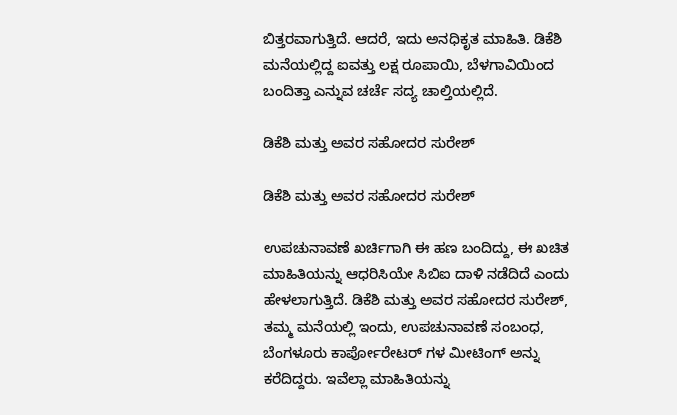ಬಿತ್ತರವಾಗುತ್ತಿದೆ. ಆದರೆ, ಇದು ಅನಧಿಕೃತ ಮಾಹಿತಿ. ಡಿಕೆಶಿ ಮನೆಯಲ್ಲಿದ್ದ ಐವತ್ತು ಲಕ್ಷ ರೂಪಾಯಿ, ಬೆಳಗಾವಿಯಿಂದ ಬಂದಿತ್ತಾ ಎನ್ನುವ ಚರ್ಚೆ ಸದ್ಯ ಚಾಲ್ತಿಯಲ್ಲಿದೆ.

ಡಿಕೆಶಿ ಮತ್ತು ಅವರ ಸಹೋದರ ಸುರೇಶ್

ಡಿಕೆಶಿ ಮತ್ತು ಅವರ ಸಹೋದರ ಸುರೇಶ್

ಉಪಚುನಾವಣೆ ಖರ್ಚಿಗಾಗಿ ಈ ಹಣ ಬಂದಿದ್ದು, ಈ ಖಚಿತ ಮಾಹಿತಿಯನ್ನು ಆಧರಿಸಿಯೇ ಸಿಬಿಐ ದಾಳಿ ನಡೆದಿದೆ ಎಂದು ಹೇಳಲಾಗುತ್ತಿದೆ. ಡಿಕೆಶಿ ಮತ್ತು ಅವರ ಸಹೋದರ ಸುರೇಶ್, ತಮ್ಮ ಮನೆಯಲ್ಲಿ ಇಂದು, ಉಪಚುನಾವಣೆ ಸಂಬಂಧ, ಬೆಂಗಳೂರು ಕಾರ್ಪೋರೇಟರ್ ಗಳ ಮೀಟಿಂಗ್ ಅನ್ನು ಕರೆದಿದ್ದರು. ಇವೆಲ್ಲಾ ಮಾಹಿತಿಯನ್ನು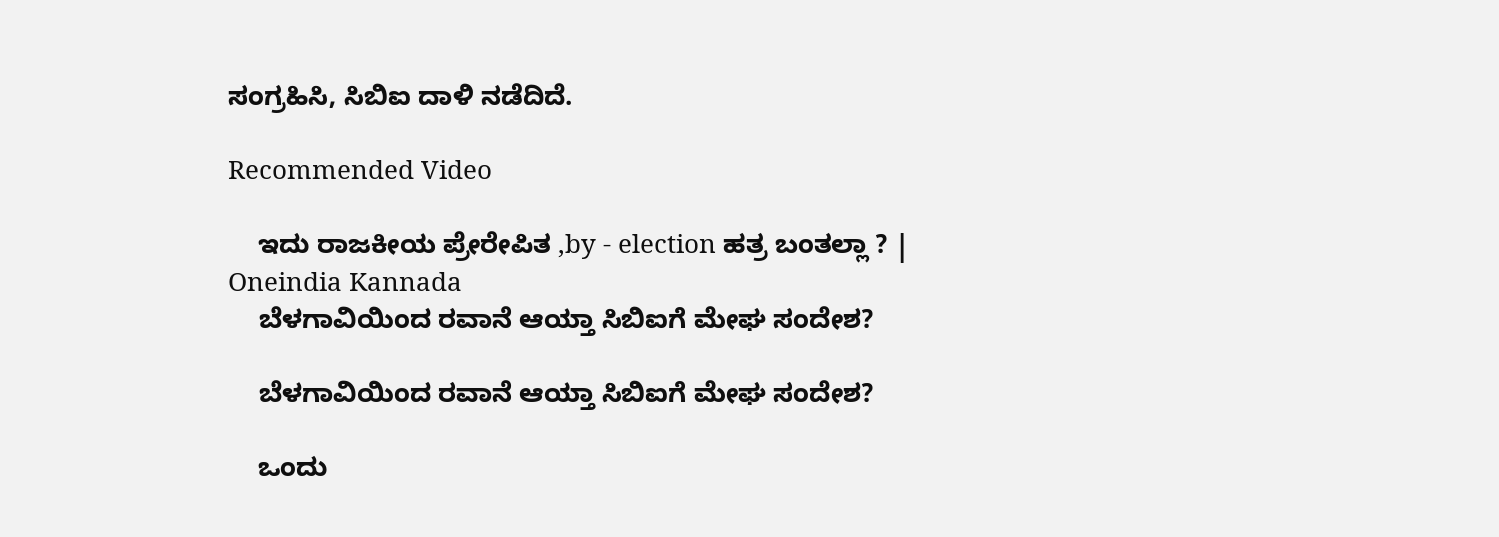ಸಂಗ್ರಹಿಸಿ, ಸಿಬಿಐ ದಾಳಿ ನಡೆದಿದೆ.

Recommended Video

    ಇದು ರಾಜಕೀಯ ಪ್ರೇರೇಪಿತ ,by - election ಹತ್ರ ಬಂತಲ್ಲಾ ? | Oneindia Kannada
    ಬೆಳಗಾವಿಯಿಂದ ರವಾನೆ ಆಯ್ತಾ ಸಿಬಿಐಗೆ ಮೇಘ ಸಂದೇಶ?

    ಬೆಳಗಾವಿಯಿಂದ ರವಾನೆ ಆಯ್ತಾ ಸಿಬಿಐಗೆ ಮೇಘ ಸಂದೇಶ?

    ಒಂದು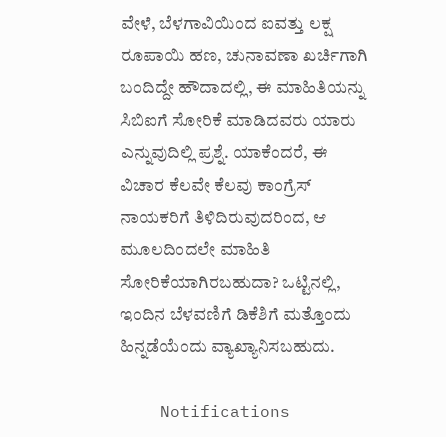ವೇಳೆ, ಬೆಳಗಾವಿಯಿಂದ ಐವತ್ತು ಲಕ್ಷ ರೂಪಾಯಿ ಹಣ, ಚುನಾವಣಾ ಖರ್ಚಿಗಾಗಿ ಬಂದಿದ್ದೇ ಹೌದಾದಲ್ಲಿ, ಈ ಮಾಹಿತಿಯನ್ನು ಸಿಬಿಐಗೆ ಸೋರಿಕೆ ಮಾಡಿದವರು ಯಾರು ಎನ್ನುವುದಿಲ್ಲಿ ಪ್ರಶ್ನೆ. ಯಾಕೆಂದರೆ, ಈ ವಿಚಾರ ಕೆಲವೇ ಕೆಲವು ಕಾಂಗ್ರೆಸ್ ನಾಯಕರಿಗೆ ತಿಳಿದಿರುವುದರಿಂದ, ಆ ಮೂಲದಿಂದಲೇ ಮಾಹಿತಿ ಸೋರಿಕೆಯಾಗಿರಬಹುದಾ? ಒಟ್ಟಿನಲ್ಲಿ, ಇಂದಿನ ಬೆಳವಣಿಗೆ ಡಿಕೆಶಿಗೆ ಮತ್ತೊಂದು ಹಿನ್ನಡೆಯೆಂದು ವ್ಯಾಖ್ಯಾನಿಸಬಹುದು.

    Notifications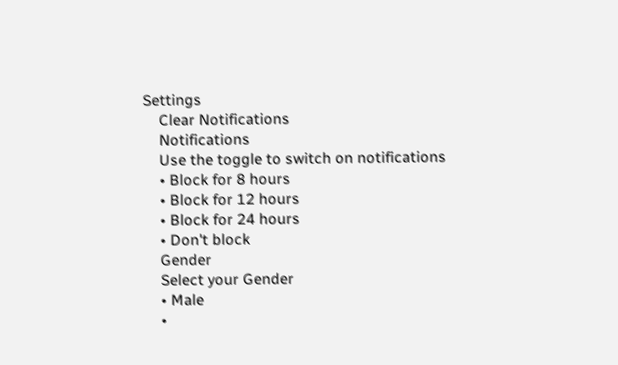Settings
    Clear Notifications
    Notifications
    Use the toggle to switch on notifications
    • Block for 8 hours
    • Block for 12 hours
    • Block for 24 hours
    • Don't block
    Gender
    Select your Gender
    • Male
    •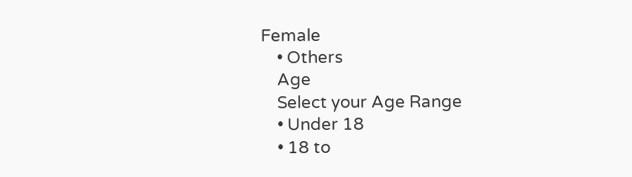Female
    • Others
    Age
    Select your Age Range
    • Under 18
    • 18 to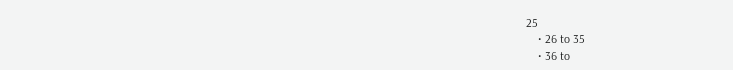25
    • 26 to 35
    • 36 to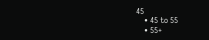45
    • 45 to 55
    • 55+